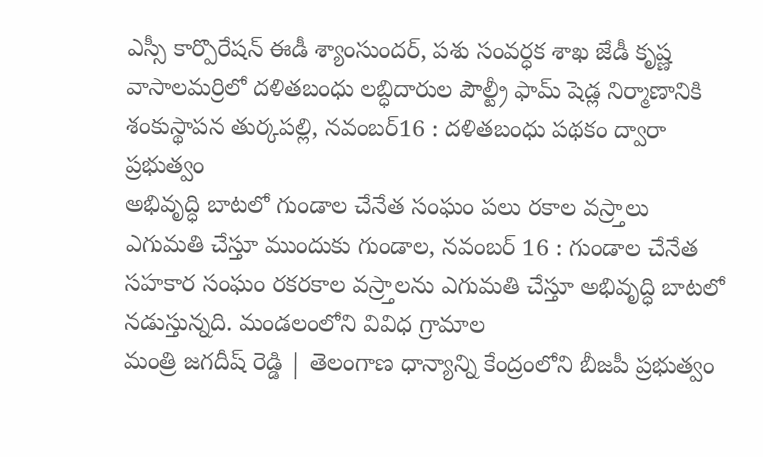ఎస్సీ కార్పొరేషన్ ఈడీ శ్యాంసుందర్, పశు సంవర్ధక శాఖ జేడీ కృష్ణ వాసాలమర్రిలో దళితబంధు లబ్ధిదారుల పౌల్ట్రీ ఫామ్ షెడ్ల నిర్మాణానికి శంకుస్థాపన తుర్కపల్లి, నవంబర్16 : దళితబంధు పథకం ద్వారా ప్రభుత్వం
అభివృద్ధి బాటలో గుండాల చేనేత సంఘం పలు రకాల వస్ర్తాలు ఎగుమతి చేస్తూ ముందుకు గుండాల, నవంబర్ 16 : గుండాల చేనేత సహకార సంఘం రకరకాల వస్ర్తాలను ఎగుమతి చేస్తూ అభివృద్ధి బాటలో నడుస్తున్నది. మండలంలోని వివిధ గ్రామాల
మంత్రి జగదీష్ రెడ్డి | తెలంగాణ ధాన్యాన్ని కేంద్రంలోని బీజపీ ప్రభుత్వం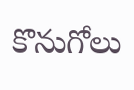కొనుగోలు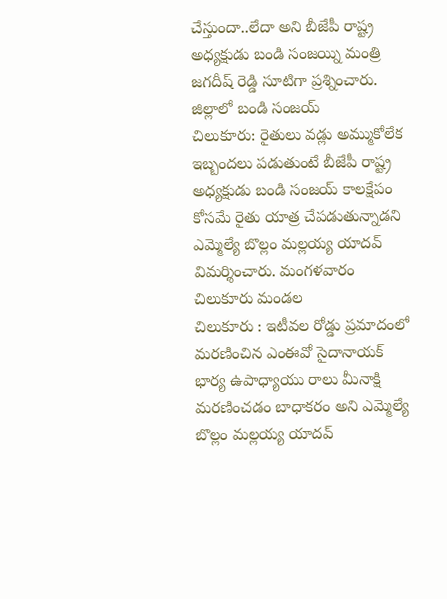చేస్తుందా..లేదా అని బీజేపీ రాష్ట్ర అధ్యక్షుడు బండి సంజయ్ని మంత్రి జగదీష్ రెడ్డి సూటిగా ప్రశ్నించారు. జిల్లాలో బండి సంజయ్
చిలుకూరు: రైతులు వడ్లు అమ్ముకోలేక ఇబ్బందలు పడుతుంటే బీజేపీ రాష్ట్ర అధ్యక్షుడు బండి సంజయ్ కాలక్షేపం కోసమే రైతు యాత్ర చేపడుతున్నాడని ఎమ్మెల్యే బొల్లం మల్లయ్య యాదవ్ విమర్శించారు. మంగళవారం చిలుకూరు మండల
చిలుకూరు : ఇటీవల రోడ్డు ప్రమాదంలో మరణించిన ఎంఈవో సైదానాయక్ భార్య ఉపాధ్యాయు రాలు మీనాక్షి మరణించడం బాధాకరం అని ఎమ్మెల్యే బొల్లం మల్లయ్య యాదవ్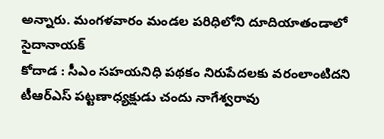అన్నారు. మంగళవారం మండల పరిధిలోని దూదియాతండాలో సైదానాయక్
కోదాడ : సీఎం సహయనిధి పథకం నిరుపేదలకు వరంలాంటిదని టీఆర్ఎస్ పట్టణాధ్యక్షుడు చందు నాగేశ్వరావు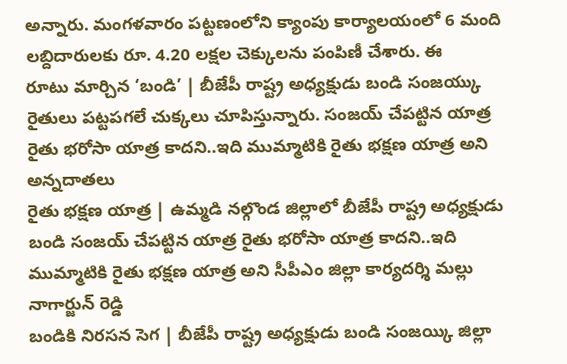అన్నారు. మంగళవారం పట్టణంలోని క్యాంపు కార్యాలయంలో 6 మంది లబ్దిదారులకు రూ. 4.20 లక్షల చెక్కులను పంపిణీ చేశారు. ఈ
రూటు మార్చిన ‘బండి’ | బీజేపీ రాష్ట్ర అధ్యక్షుడు బండి సంజయ్కు రైతులు పట్టపగలే చుక్కలు చూపిస్తున్నారు. సంజయ్ చేపట్టిన యాత్ర రైతు భరోసా యాత్ర కాదని..ఇది ముమ్మాటికి రైతు భక్షణ యాత్ర అని అన్నదాతలు
రైతు భక్షణ యాత్ర | ఉమ్మడి నల్గొండ జిల్లాలో బీజేపీ రాష్ట్ర అధ్యక్షుడు బండి సంజయ్ చేపట్టిన యాత్ర రైతు భరోసా యాత్ర కాదని..ఇది ముమ్మాటికి రైతు భక్షణ యాత్ర అని సీపీఎం జిల్లా కార్యదర్శి మల్లు నాగార్జున్ రెడ్డి
బండికి నిరసన సెగ | బీజేపీ రాష్ట్ర అధ్యక్షుడు బండి సంజయ్కి జిల్లా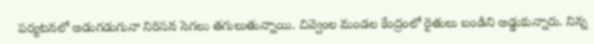పర్యటనలో అడుగడుగునా నిరిసన సెగలు తగులుతున్నాయి. చివ్వెంల మండల కేంద్రంలో రైతులు బండిని అడ్డుకున్నారు. నిన్న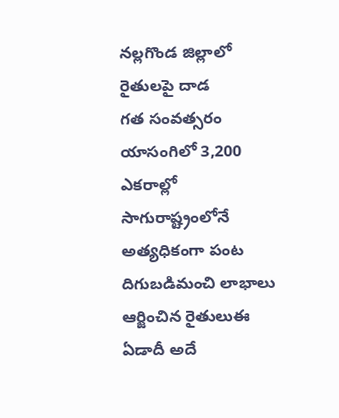నల్లగొండ జిల్లాలో రైతులపై దాడ
గత సంవత్సరం యాసంగిలో 3,200 ఎకరాల్లో సాగురాష్ట్రంలోనే అత్యధికంగా పంట దిగుబడిమంచి లాభాలు ఆర్జించిన రైతులుఈ ఏడాదీ అదే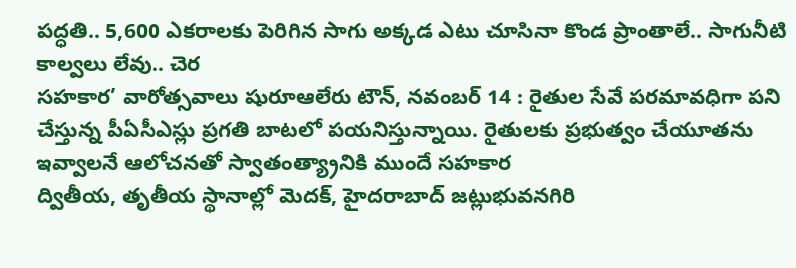పద్ధతి.. 5,600 ఎకరాలకు పెరిగిన సాగు అక్కడ ఎటు చూసినా కొండ ప్రాంతాలే.. సాగునీటి కాల్వలు లేవు.. చెర
సహకార’ వారోత్సవాలు షురూఆలేరు టౌన్, నవంబర్ 14 : రైతుల సేవే పరమావధిగా పని చేస్తున్న పీఏసీఎస్లు ప్రగతి బాటలో పయనిస్తున్నాయి. రైతులకు ప్రభుత్వం చేయూతను ఇవ్వాలనే ఆలోచనతో స్వాతంత్య్రానికి ముందే సహకార
ద్వితీయ, తృతీయ స్థానాల్లో మెదక్, హైదరాబాద్ జట్లుభువనగిరి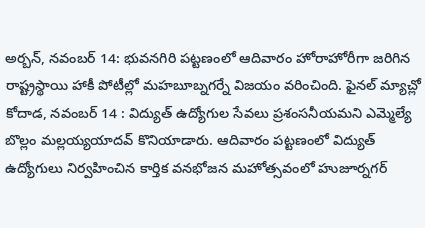అర్బన్, నవంబర్ 14: భువనగిరి పట్టణంలో ఆదివారం హోరాహోరీగా జరిగిన రాష్ట్రస్థాయి హాకీ పోటీల్లో మహబూబ్నగర్నే విజయం వరించింది. ఫైనల్ మ్యాచ్లో
కోదాడ, నవంబర్ 14 : విద్యుత్ ఉద్యోగుల సేవలు ప్రశంసనీయమని ఎమ్మెల్యే బొల్లం మల్లయ్యయాదవ్ కొనియాడారు. ఆదివారం పట్టణంలో విద్యుత్ ఉద్యోగులు నిర్వహించిన కార్తిక వనభోజన మహోత్సవంలో హుజూర్నగర్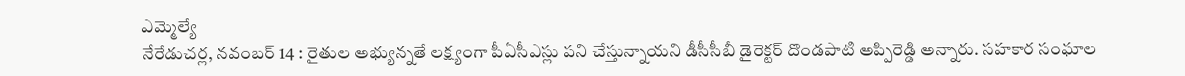ఎమ్మెల్యే
నేరేడుచర్ల, నవంబర్ 14 : రైతుల అభ్యున్నతే లక్ష్యంగా పీఏసీఎస్లు పని చేస్తున్నాయని డీసీసీబీ డైరెక్టర్ దొండపాటి అప్పిరెడ్డి అన్నారు. సహకార సంఘాల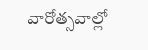వారోత్సవాల్లో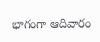భాగంగా ఆదివారం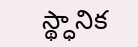స్థ్ధానిక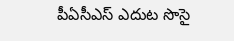పీఏసీఎస్ ఎదుట సొసై